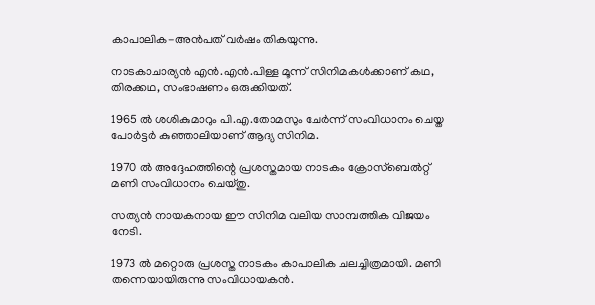കാപാലിക-അന്‍പത് വര്‍ഷം തികയുന്നു.

നാടകാചാര്യന്‍ എന്‍.എന്‍.പിള്ള മൂന്ന് സിനിമകള്‍ക്കാണ് കഥ, തിരക്കഥ, സംഭാഷണം ഒരുക്കിയത്.

1965 ല്‍ ശശികുമാറും പി.എ.തോമസും ചേര്‍ന്ന് സംവിധാനം ചെയ്ത പോര്‍ട്ടര്‍ കുഞ്ഞാലിയാണ് ആദ്യ സിനിമ.

1970 ല്‍ അദ്ദേഹത്തിന്റെ പ്രശസ്തമായ നാടകം ക്രോസ്‌ബെല്‍റ്റ് മണി സംവിധാനം ചെയ്തു.

സത്യന്‍ നായകനായ ഈ സിനിമ വലിയ സാമ്പത്തിക വിജയം നേടി.

1973 ല്‍ മറ്റൊരു പ്രശസ്ത നാടകം കാപാലിക ചലച്ചിത്രമായി. മണി തന്നെയായിരുന്നു സംവിധായകന്‍.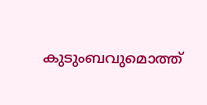കുടുംബവുമൊത്ത്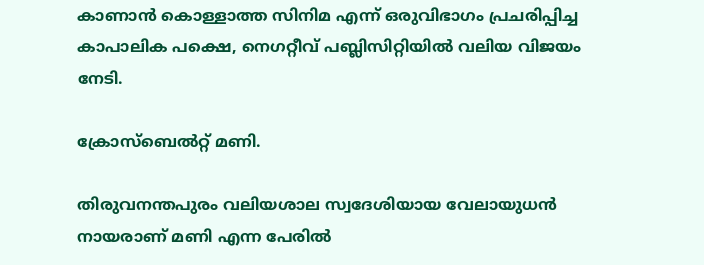കാണാന്‍ കൊള്ളാത്ത സിനിമ എന്ന് ഒരുവിഭാഗം പ്രചരിപ്പിച്ച കാപാലിക പക്ഷെ, നെഗറ്റീവ് പബ്ലിസിറ്റിയില്‍ വലിയ വിജയം നേടി.

ക്രോസ്‌ബെല്‍റ്റ് മണി.

തിരുവനന്തപുരം വലിയശാല സ്വദേശിയായ വേലായുധന്‍ നായരാണ് മണി എന്ന പേരില്‍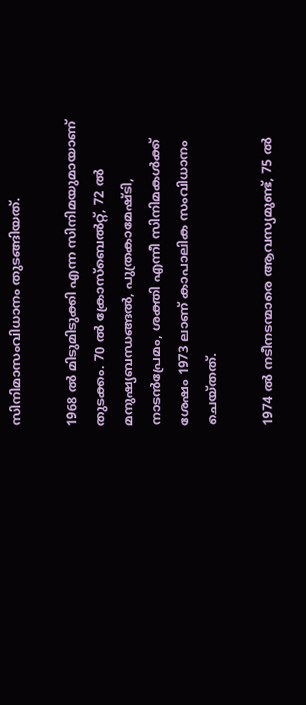സിനിമാസംവിധാനം തുടങ്ങിയത്.

1968 ല്‍ മിടുമിടുക്കി എന്ന സിനിമയുമായാണ് തുടക്കം. 70 ല്‍ ക്രോസ്‌ബെല്‍റ്റ്, 72 ല്‍ മനുഷ്യബന്ധങ്ങല്‍, പുത്രകാമേഷ്ടി, നാടന്‍പ്രേമം, ശക്തി എന്നീ സിനിമകള്‍ക്ക് ശേഷം 1973 ലാണ് കാപാലിക സംവിധാനം ചെയ്തത്.

1974 ല്‍ നടീനടന്മാരെ ആവസ്യമുണ്ട്, 75 ല്‍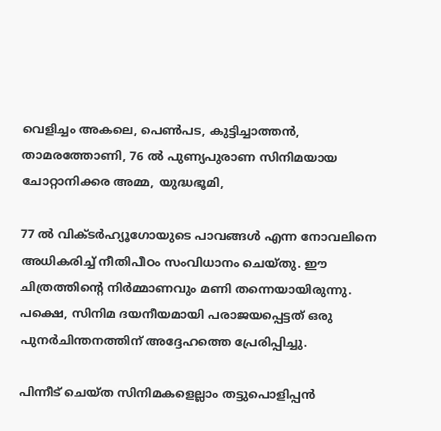വെളിച്ചം അകലെ, പെണ്‍പട, കുട്ടിച്ചാത്തന്‍, താമരത്തോണി, 76 ല്‍ പുണ്യപുരാണ സിനിമയായ ചോറ്റാനിക്കര അമ്മ, യുദ്ധഭൂമി,

77 ല്‍ വിക്ടര്‍ഹ്യൂഗോയുടെ പാവങ്ങള്‍ എന്ന നോവലിനെ അധികരിച്ച് നീതിപീഠം സംവിധാനം ചെയ്തു. ഈ ചിത്രത്തിന്റെ നിര്‍മ്മാണവും മണി തന്നെയായിരുന്നു. പക്ഷെ, സിനിമ ദയനീയമായി പരാജയപ്പെട്ടത് ഒരു പുനര്‍ചിന്തനത്തിന് അദ്ദേഹത്തെ പ്രേരിപ്പിച്ചു.

പിന്നീട് ചെയ്ത സിനിമകളെല്ലാം തട്ടുപൊളിപ്പന്‍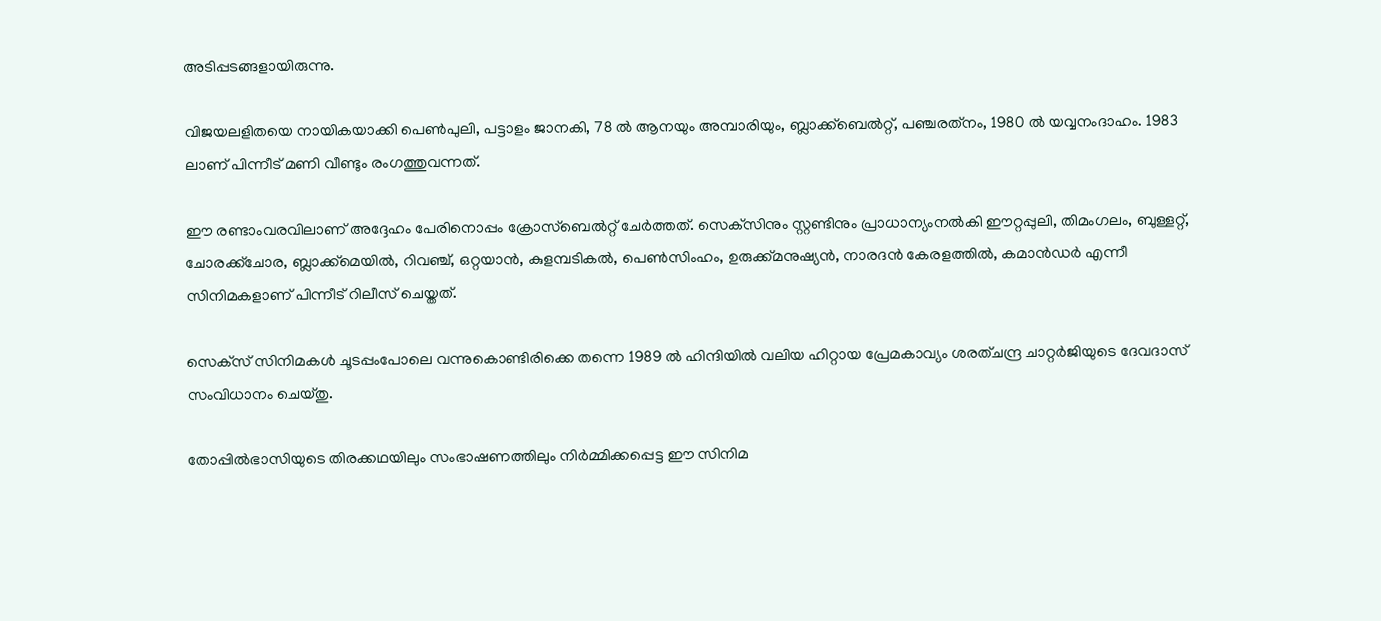അടിപ്പടങ്ങളായിരുന്നു.

വിജയലളിതയെ നായികയാക്കി പെണ്‍പുലി, പട്ടാളം ജാനകി, 78 ല്‍ ആനയും അമ്പാരിയും, ബ്ലാക്ക്‌ബെല്‍റ്റ്, പഞ്ചരത്‌നം, 1980 ല്‍ യവ്വനംദാഹം. 1983 ലാണ് പിന്നീട് മണി വീണ്ടും രംഗത്തുവന്നത്.

ഈ രണ്ടാംവരവിലാണ് അദ്ദേഹം പേരിനൊപ്പം ക്രോസ്‌ബെല്‍റ്റ് ചേര്‍ത്തത്. സെക്‌സിനും സ്റ്റണ്ടിനും പ്രാധാന്യംനല്‍കി ഈറ്റപ്പുലി, തിമംഗലം, ബുള്ളറ്റ്, ചോരക്ക്‌ചോര, ബ്ലാക്ക്‌മെയില്‍, റിവഞ്ച്, ഒറ്റയാന്‍, കുളമ്പടികല്‍, പെണ്‍സിംഹം, ഉരുക്ക്മനുഷ്യന്‍, നാരദന്‍ കേരളത്തില്‍, കമാന്‍ഡര്‍ എന്നീ സിനിമകളാണ് പിന്നീട് റിലീസ് ചെയ്തത്.

സെക്‌സ് സിനിമകള്‍ ചൂടപ്പംപോലെ വന്നുകൊണ്ടിരിക്കെ തന്നെ 1989 ല്‍ ഹിന്ദിയില്‍ വലിയ ഹിറ്റായ പ്രേമകാവ്യം ശരത്ചന്ദ്ര ചാറ്റര്‍ജിയുടെ ദേവദാസ് സംവിധാനം ചെയ്തു.

തോപ്പില്‍ഭാസിയുടെ തിരക്കഥയിലും സംഭാഷണത്തിലും നിര്‍മ്മിക്കപ്പെട്ട ഈ സിനിമ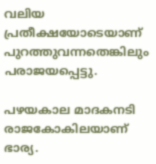വലിയ പ്രതീക്ഷയോടെയാണ് പുറത്തുവന്നതെങ്കിലും പരാജയപ്പെട്ടു.

പഴയകാല മാദകനടി രാജകോകിലയാണ് ഭാര്യ.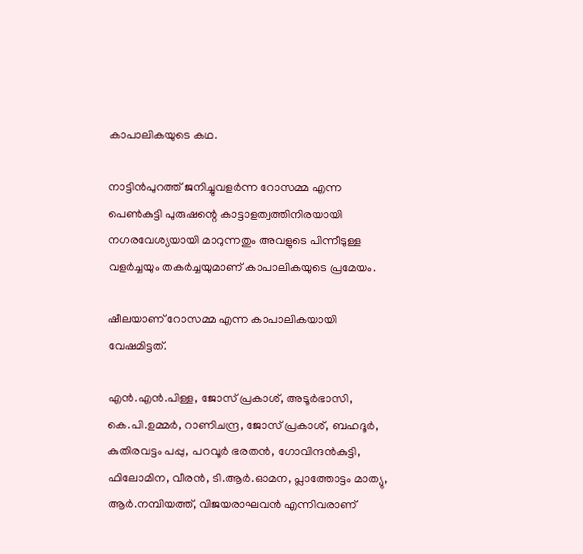കാപാലികയുടെ കഥ.

നാട്ടിന്‍പുറത്ത് ജനിച്ചുവളര്‍ന്ന റോസമ്മ എന്ന പെണ്‍കുട്ടി പുരുഷന്റെ കാട്ടാളത്വത്തിനിരയായി നഗരവേശ്യയായി മാറുന്നതും അവളുടെ പിന്നീടുള്ള വളര്‍ച്ചയും തകര്‍ച്ചയുമാണ് കാപാലികയുടെ പ്രമേയം.

ഷീലയാണ് റോസമ്മ എന്ന കാപാലികയായി വേഷമിട്ടത്.

എന്‍.എന്‍.പിള്ള, ജോസ് പ്രകാശ്, അടൂര്‍ഭാസി, കെ.പി.ഉമ്മര്‍, റാണിചന്ദ്ര, ജോസ് പ്രകാശ്, ബഹദൂര്‍, കുതിരവട്ടം പപ്പു, പറവൂര്‍ ഭരതന്‍, ഗോവിന്ദന്‍കുട്ടി, ഫിലോമിന, വീരന്‍, ടി.ആര്‍.ഓമന, പ്ലാത്തോട്ടം മാത്യു, ആര്‍.നമ്പിയത്ത്, വിജയരാഘവന്‍ എന്നിവരാണ്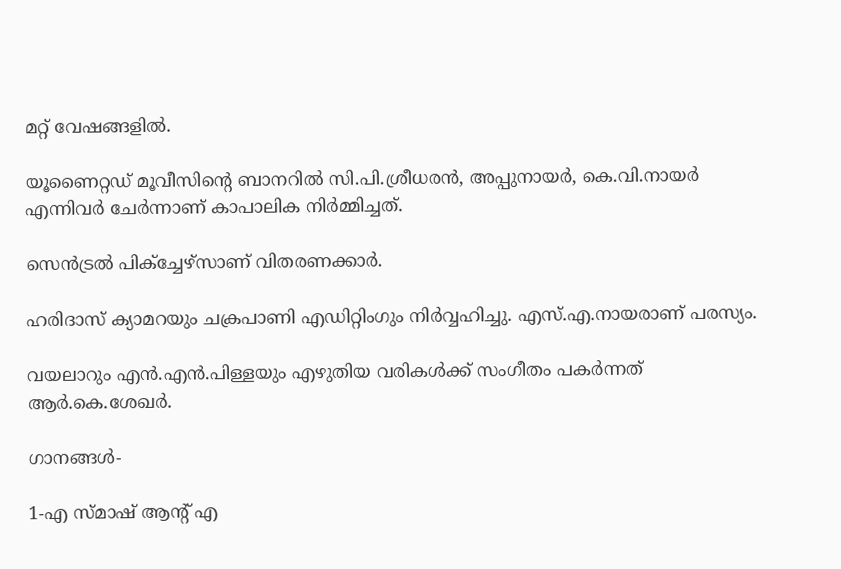മറ്റ് വേഷങ്ങളില്‍.

യൂണൈറ്റഡ് മൂവീസിന്റെ ബാനറില്‍ സി.പി.ശ്രീധരന്‍, അപ്പുനായര്‍, കെ.വി.നായര്‍ എന്നിവര്‍ ചേര്‍ന്നാണ് കാപാലിക നിര്‍മ്മിച്ചത്.

സെന്‍ട്രല്‍ പിക്‌ച്ചേഴ്‌സാണ് വിതരണക്കാര്‍.

ഹരിദാസ് ക്യാമറയും ചക്രപാണി എഡിറ്റിംഗും നിര്‍വ്വഹിച്ചു. എസ്.എ.നായരാണ് പരസ്യം.

വയലാറും എന്‍.എന്‍.പിള്ളയും എഴുതിയ വരികള്‍ക്ക് സംഗീതം പകര്‍ന്നത് ആര്‍.കെ.ശേഖര്‍.

ഗാനങ്ങള്‍-

1-എ സ്മാഷ് ആന്റ് എ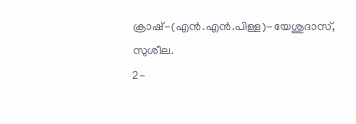ക്രാഷ്-(എന്‍.എന്‍.പിള്ള)-യേശുദാസ്, സുശീല.
2-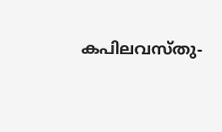കപിലവസ്തു-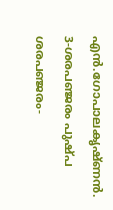എന്‍.ഗോപാലകൃഷ്ണന്‍.
3-ശരപഞ്ജരം പുഷ്പ ശരപഞ്ജരം-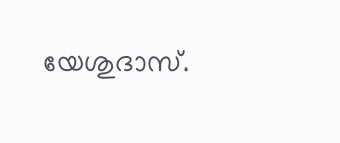യേശുദാസ്.